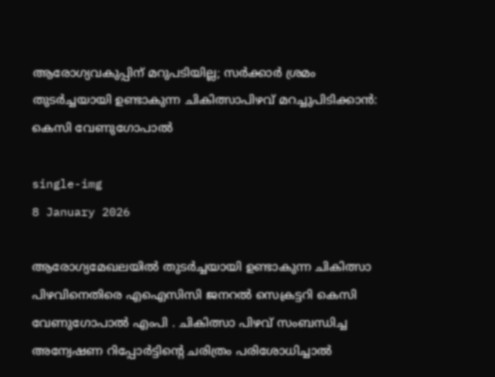ആരോഗ്യവകുപ്പിന് മറുപടിയില്ല; സര്‍ക്കാര്‍ ശ്രമം തുടര്‍ച്ചയായി ഉണ്ടാകുന്ന ചികിത്സാപിഴവ് മറച്ചുപിടിക്കാന്‍: കെസി വേണുഗോപാല്‍

single-img
8 January 2026

ആരോഗ്യമേഖലയില്‍ തുടര്‍ച്ചയായി ഉണ്ടാകുന്ന ചികിത്സാ പിഴവിനെതിരെ എഐസിസി ജനറല്‍ സെക്രട്ടറി കെസി വേണുഗോപാല്‍ എംപി . ചികിത്സാ പിഴവ് സംബന്ധിച്ച അന്വേഷണ റിപ്പോര്‍ട്ടിന്റെ ചരിത്രം പരിശോധിച്ചാല്‍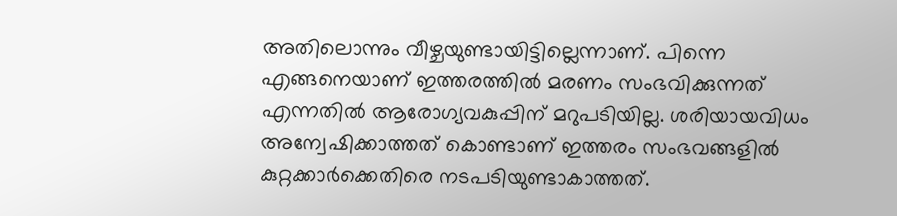അതിലൊന്നും വീഴ്ചയുണ്ടായിട്ടില്ലെന്നാണ്. പിന്നെ എങ്ങനെയാണ് ഇത്തരത്തില്‍ മരണം സംഭവിക്കുന്നത് എന്നതില്‍ ആരോഗ്യവകുപ്പിന് മറുപടിയില്ല. ശരിയായവിധം അന്വേഷിക്കാത്തത് കൊണ്ടാണ് ഇത്തരം സംഭവങ്ങളില്‍ കുറ്റക്കാര്‍ക്കെതിരെ നടപടിയുണ്ടാകാത്തത്.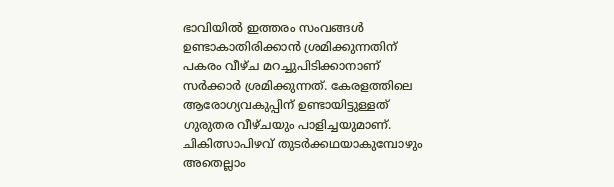ഭാവിയില്‍ ഇത്തരം സംവങ്ങള്‍ ഉണ്ടാകാതിരിക്കാന്‍ ശ്രമിക്കുന്നതിന് പകരം വീഴ്ച മറച്ചുപിടിക്കാനാണ് സര്‍ക്കാര്‍ ശ്രമിക്കുന്നത്. കേരളത്തിലെ ആരോഗ്യവകുപ്പിന് ഉണ്ടായിട്ടുള്ളത് ഗുരുതര വീഴ്ചയും പാളിച്ചയുമാണ്. ചികിത്സാപിഴവ് തുടര്‍ക്കഥയാകുമ്പോഴും അതെല്ലാം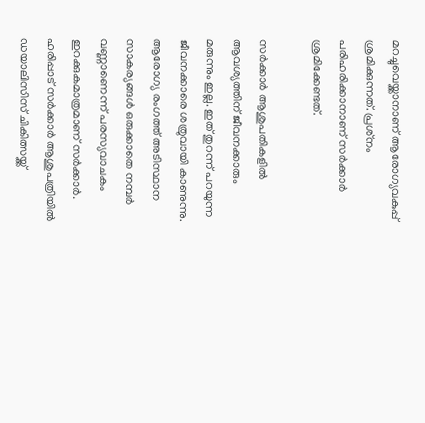മറച്ചുവെയ്ക്കാനാണ് ആരോഗ്യവകുപ്പ് ശ്രമിക്കുന്നത്. പ്രശ്‌നം പരിഹരിക്കാനാണ് സര്‍ക്കാര്‍ ശ്രമിക്കേണ്ടത്.

സര്‍ക്കാര്‍ ആശുപതികളില്‍ ആവശ്യത്തിന് ജീവനക്കാരും മരുന്നും ഇല്ല. ഇത് തുറന്ന് പറയുന്ന ജീവനക്കാരെ ശത്രുവായി കാണുന്നു. ആരോഗ്യ രംഗത്ത് അടിസ്ഥാന സാകര്യങ്ങള്‍ ഒരുക്കാതെ നമ്പര്‍ വണ്ണാണെന്ന് പരസ്യവാചകം ഇറക്കുകമാത്രമാണ് സര്‍ക്കാര്‍. ഹരിപ്പാട് സര്‍ക്കാര്‍ ആശുപത്രിയില്‍ ഡയാലിസിസ് ചികിത്സയ്ക്ക്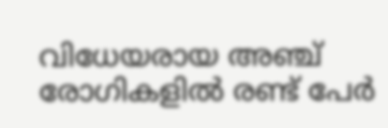വിധേയരായ അഞ്ച് രോഗികളില്‍ രണ്ട് പേര്‍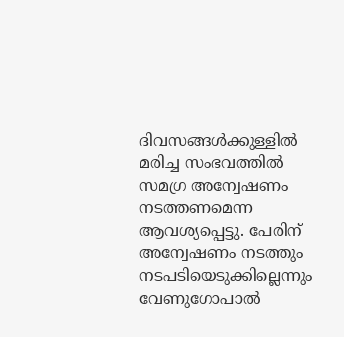ദിവസങ്ങള്‍ക്കുള്ളില്‍ മരിച്ച സംഭവത്തില്‍ സമഗ്ര അന്വേഷണം നടത്തണമെന്ന ആവശ്യപ്പെട്ടു. പേരിന് അന്വേഷണം നടത്തും നടപടിയെടുക്കില്ലെന്നും വേണുഗോപാല്‍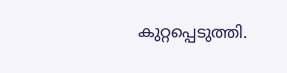കുറ്റപ്പെടുത്തി.